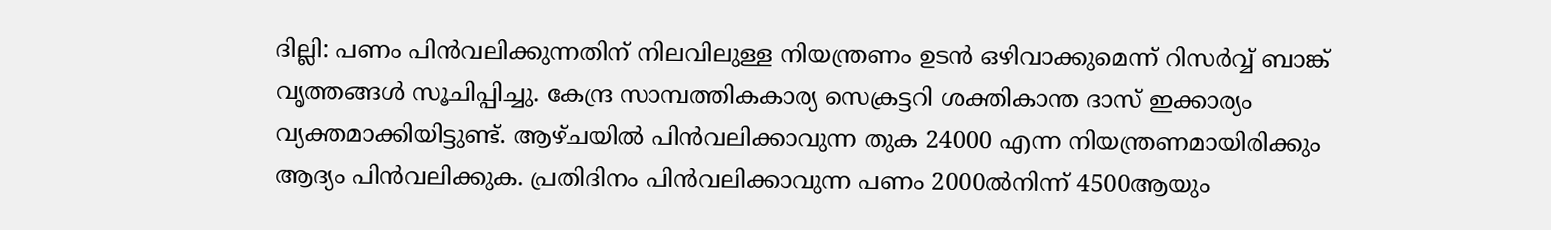ദില്ലി: പണം പിന്‍വലിക്കുന്നതിന് നിലവിലുള്ള നിയന്ത്രണം ഉടന്‍ ഒഴിവാക്കുമെന്ന് റിസര്‍വ്വ് ബാങ്ക് വൃത്തങ്ങള്‍ സൂചിപ്പിച്ചു. കേന്ദ്ര സാമ്പത്തികകാര്യ സെക്രട്ടറി ശക്തികാന്ത ദാസ് ഇക്കാര്യം വ്യക്തമാക്കിയിട്ടുണ്ട്. ആഴ്‌ചയില്‍ പിന്‍വലിക്കാവുന്ന തുക 24000 എന്ന നിയന്ത്രണമായിരിക്കും ആദ്യം പിന്‍വലിക്കുക. പ്രതിദിനം പിന്‍വലിക്കാവുന്ന പണം 2000ല്‍നിന്ന് 4500ആയും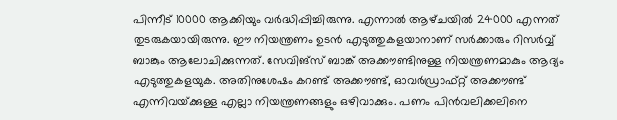പിന്നീട് 10000 ആക്കിയും വര്‍ദ്ധിപ്പിച്ചിരുന്നു. എന്നാല്‍ ആഴ്‌ചയില്‍ 24000 എന്നത് തുടരുകയായിരുന്നു. ഈ നിയന്ത്രണം ഉടന്‍ എടുത്തുകളയാനാണ് സര്‍ക്കാരും റിസര്‍വ്വ് ബാങ്കും ആലോചിക്കുന്നത്. സേവിങ്സ് ബാങ്ക് അക്കൗണ്ടിനുള്ള നിയന്ത്രണമാകും ആദ്യം എടുത്തുകളയുക. അതിനുശേഷം കറണ്ട് അക്കൗണ്ട്, ഓവര്‍ഡ്രാഫ്റ്റ് അക്കൗണ്ട് എന്നിവയ്‌ക്കുള്ള എല്ലാ നിയന്ത്രണങ്ങളും ഒഴിവാക്കും. പണം പിന്‍വലിക്കലിനെ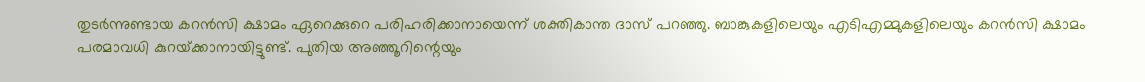തുടര്‍ന്നുണ്ടായ കറന്‍സി ക്ഷാമം ഏറെക്കുറെ പരിഹരിക്കാനായെന്ന് ശക്തികാന്ത ദാസ് പറഞ്ഞു. ബാങ്കുകളിലെയും എടിഎമ്മുകളിലെയും കറന്‍സി ക്ഷാമം പരമാവധി കുറയ്‌ക്കാനായിട്ടുണ്ട്. പുതിയ അഞ്ഞൂറിന്റെയും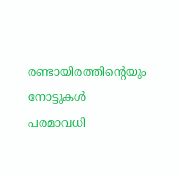രണ്ടായിരത്തിന്റെയും നോട്ടുകള്‍ പരമാവധി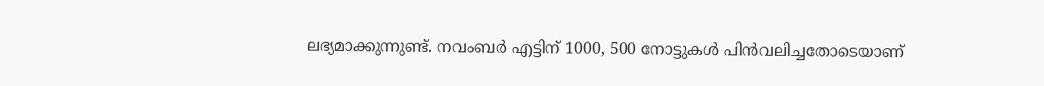ലഭ്യമാക്കുന്നുണ്ട്. നവംബര്‍ എട്ടിന് 1000, 500 നോട്ടുകള്‍ പിന്‍വലിച്ചതോടെയാണ്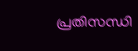പ്രതിസന്ധി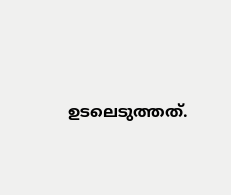ഉടലെടുത്തത്.